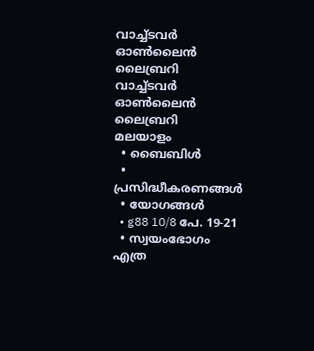വാച്ച്ടവര്‍ ഓണ്‍ലൈന്‍ ലൈബ്രറി
വാച്ച്ടവര്‍
ഓണ്‍ലൈന്‍ ലൈബ്രറി
മലയാളം
  • ബൈബിൾ
  • പ്രസിദ്ധീകരണങ്ങൾ
  • യോഗങ്ങൾ
  • g88 10/8 പേ. 19-21
  • സ്വയംഭോഗം എത്ര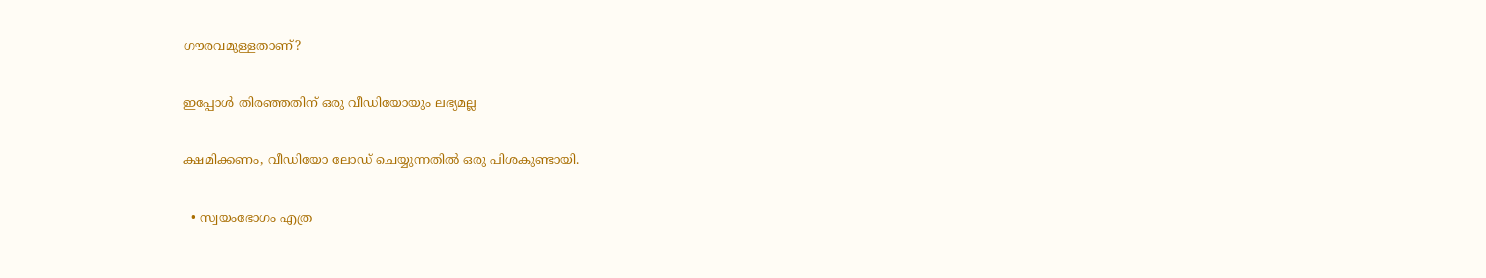ഗൗരവമുള്ളതാണ്‌?

ഇപ്പോൾ തിരഞ്ഞതിന് ഒരു വീഡിയോയും ലഭ്യമല്ല

ക്ഷമിക്കണം, വീഡിയോ ലോഡ് ചെയ്യുന്നതിൽ ഒരു പിശകുണ്ടായി.

  • സ്വയംഭോഗം എത്ര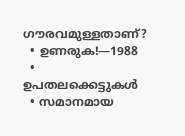ഗൗരവമുള്ളതാണ്‌?
  • ഉണരുക!—1988
  • ഉപതലക്കെട്ടുകള്‍
  • സമാനമായ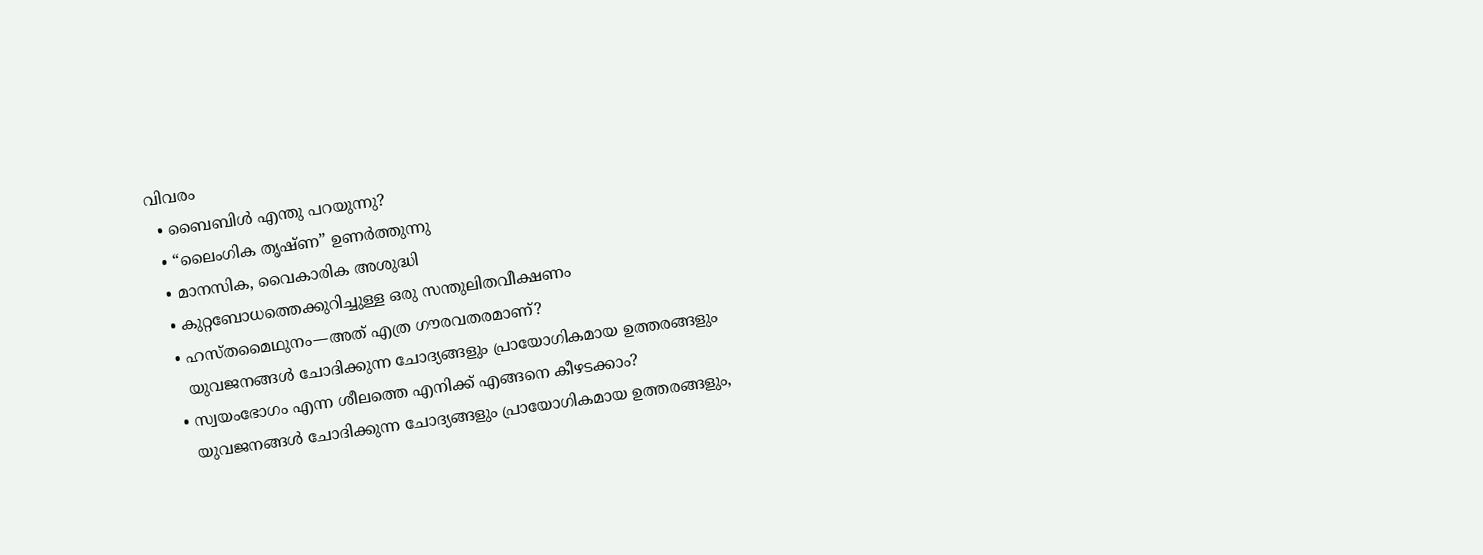വിവരം
  • ബൈബിൾ എന്തു പറയുന്നു?
  • “ലൈംഗിക തൃഷ്‌ണ” ഉണർത്തുന്നു
  • മാനസിക, വൈകാരിക അശുദ്ധി
  • കുറ്റബോധത്തെക്കുറിച്ചുള്ള ഒരു സന്തുലിതവീക്ഷണം
  • ഹസ്‌തമൈഥുനം—അത്‌ എത്ര ഗൗരവതരമാണ്‌?
    യുവജനങ്ങൾ ചോദിക്കുന്ന ചോദ്യങ്ങളും പ്രായോഗികമായ ഉത്തരങ്ങളും
  • സ്വയംഭോഗം എന്ന ശീലത്തെ എനിക്ക്‌ എങ്ങനെ കീഴടക്കാം?
    യുവജനങ്ങൾ ചോദിക്കുന്ന ചോദ്യങ്ങളും പ്രായോഗികമായ ഉത്തരങ്ങളും,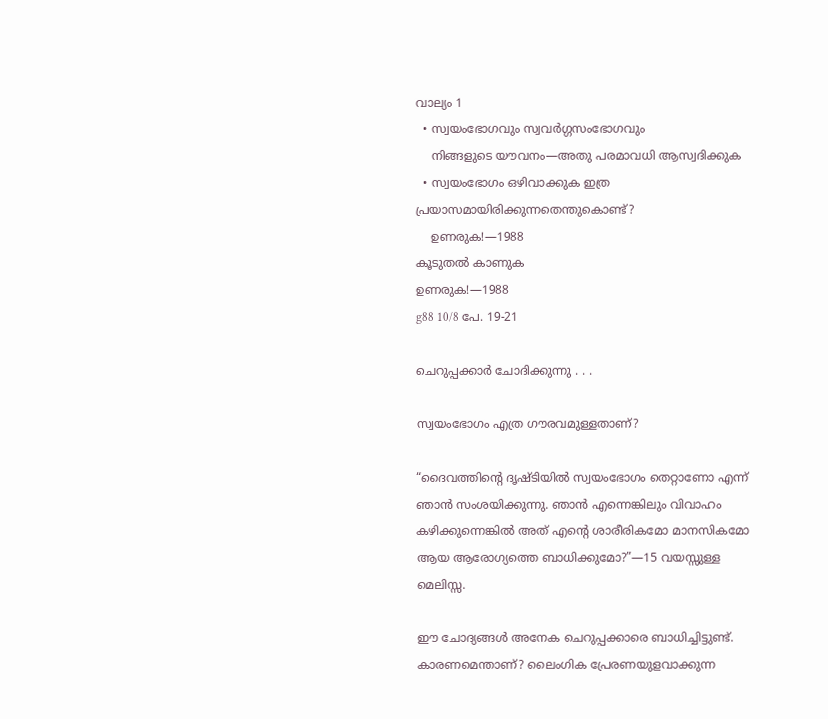വാല്യം 1
  • സ്വയംഭോഗവും സ്വവർഗ്ഗസംഭോഗവും
    നിങ്ങളുടെ യൗവനം—അതു പരമാവധി ആസ്വദിക്കുക
  • സ്വയംഭോഗം ഒഴിവാക്കുക ഇത്ര പ്രയാസമായിരിക്കുന്നതെന്തുകൊണ്ട്‌?
    ഉണരുക!—1988
കൂടുതൽ കാണുക
ഉണരുക!—1988
g88 10/8 പേ. 19-21

ചെറുപ്പക്കാർ ചോദിക്കുന്നു . . .

സ്വയംഭോഗം എത്ര ഗൗരവമുള്ളതാണ്‌?

“ദൈവത്തിന്റെ ദൃഷ്‌ടിയിൽ സ്വയംഭോഗം തെറ്റാണോ എന്ന്‌ ഞാൻ സംശയിക്കുന്നു. ഞാൻ എന്നെങ്കിലും വിവാഹം കഴിക്കുന്നെങ്കിൽ അത്‌ എന്റെ ശാരീരികമോ മാനസികമോ ആയ ആരോഗ്യത്തെ ബാധിക്കുമോ?”—15 വയസ്സുള്ള മെലിസ്സ.

ഈ ചോദ്യങ്ങൾ അനേക ചെറുപ്പക്കാരെ ബാധിച്ചിട്ടുണ്ട്‌. കാരണമെന്താണ്‌? ലൈംഗിക പ്രേരണയുളവാക്കുന്ന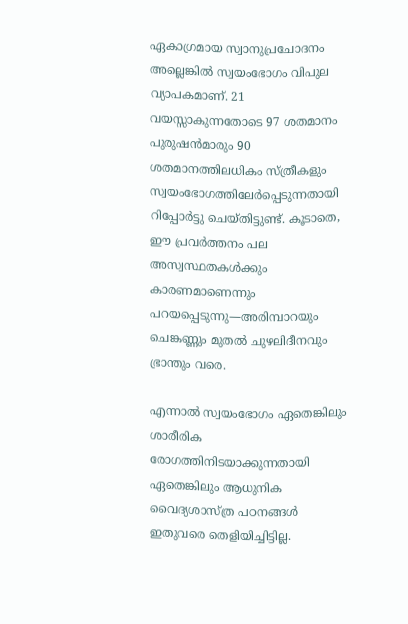ഏകാഗ്രമായ സ്വാനുപ്രചോദനം അല്ലെങ്കിൽ സ്വയംഭോഗം വിപുല വ്യാപകമാണ്‌. 21 വയസ്സാകുന്നതോടെ 97 ശതമാനം പുരുഷൻമാരും 90 ശതമാനത്തിലധികം സ്‌ത്രീകളും സ്വയംഭോഗത്തിലേർപ്പെടുന്നതായി റിപ്പോർട്ടു ചെയ്‌തിട്ടുണ്ട്‌. കൂടാതെ, ഈ പ്രവർത്തനം പല അസ്വസ്ഥതകൾക്കും കാരണമാണെന്നും പറയപ്പെടുന്നു—അരിമ്പാറയും ചെങ്കണ്ണും മുതൽ ചുഴലിദീനവും ഭ്രാന്തും വരെ.

എന്നാൽ സ്വയംഭോഗം ഏതെങ്കിലും ശാരീരിക രോഗത്തിനിടയാക്കുന്നതായി ഏതെങ്കിലും ആധുനിക വൈദ്യശാസ്‌ത്ര പഠനങ്ങൾ ഇതുവരെ തെളിയിച്ചിട്ടില്ല.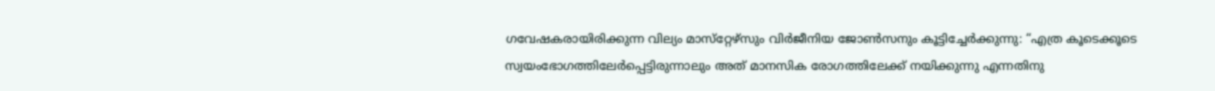ഗവേഷകരായിരിക്കുന്ന വില്യം മാസ്‌റ്റേഴ്‌സും വിർജീനിയ ജോൺസനും കൂട്ടിച്ചേർക്കുന്നു: “എത്ര കൂടെക്കൂടെ സ്വയംഭോഗത്തിലേർപ്പെട്ടിരുന്നാലും അത്‌ മാനസിക രോഗത്തിലേക്ക്‌ നയിക്കുന്നു എന്നതിനു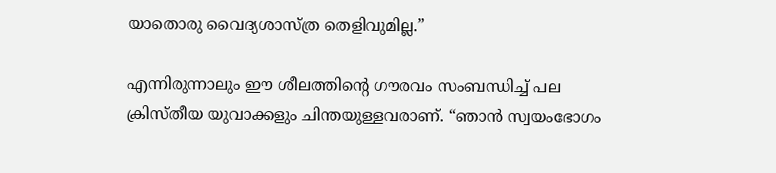യാതൊരു വൈദ്യശാസ്‌ത്ര തെളിവുമില്ല.”

എന്നിരുന്നാലും ഈ ശീലത്തിന്റെ ഗൗരവം സംബന്ധിച്ച്‌ പല ക്രിസ്‌തീയ യുവാക്കളും ചിന്തയുള്ളവരാണ്‌. “ഞാൻ സ്വയംഭോഗം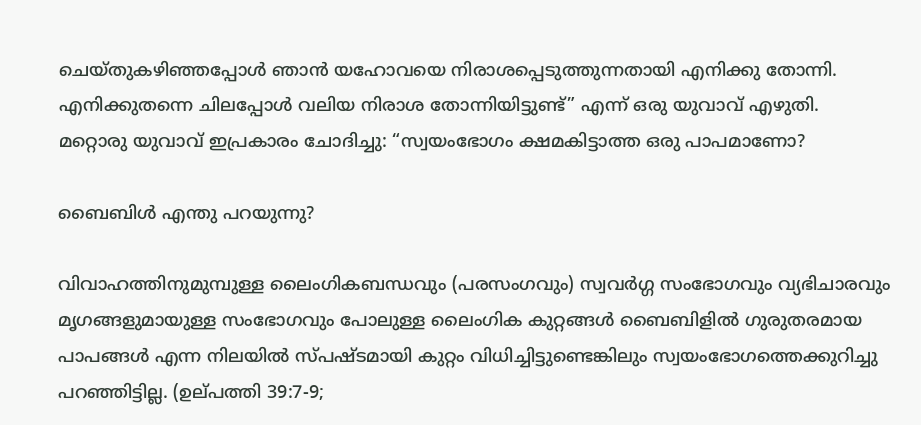ചെയ്‌തുകഴിഞ്ഞപ്പോൾ ഞാൻ യഹോവയെ നിരാശപ്പെടുത്തുന്നതായി എനിക്കു തോന്നി. എനിക്കുതന്നെ ചിലപ്പോൾ വലിയ നിരാശ തോന്നിയിട്ടുണ്ട്‌” എന്ന്‌ ഒരു യുവാവ്‌ എഴുതി. മറ്റൊരു യുവാവ്‌ ഇപ്രകാരം ചോദിച്ചു: “സ്വയംഭോഗം ക്ഷമകിട്ടാത്ത ഒരു പാപമാണോ?

ബൈബിൾ എന്തു പറയുന്നു?

വിവാഹത്തിനുമുമ്പുള്ള ലൈംഗികബന്ധവും (പരസംഗവും) സ്വവർഗ്ഗ സംഭോഗവും വ്യഭിചാരവും മൃഗങ്ങളുമായുള്ള സംഭോഗവും പോലുള്ള ലൈംഗിക കുറ്റങ്ങൾ ബൈബിളിൽ ഗുരുതരമായ പാപങ്ങൾ എന്ന നിലയിൽ സ്‌പഷ്ടമായി കുറ്റം വിധിച്ചിട്ടുണ്ടെങ്കിലും സ്വയംഭോഗത്തെക്കുറിച്ചു പറഞ്ഞിട്ടില്ല. (ഉല്‌പത്തി 39:7-9;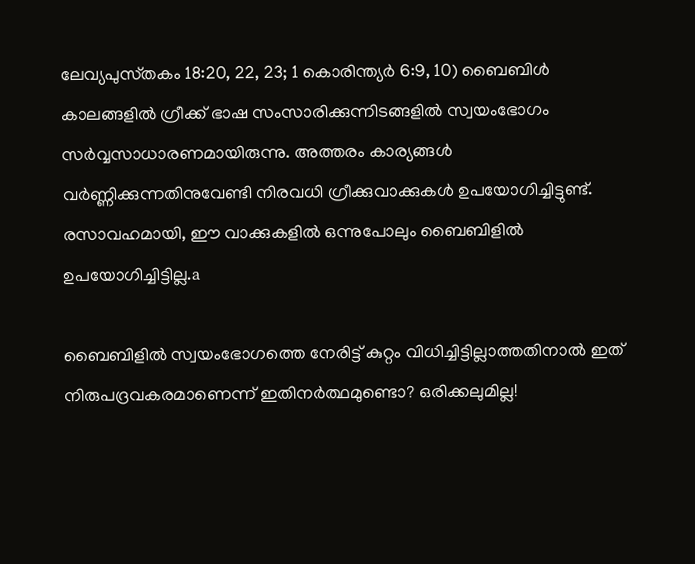ലേവ്യപുസ്‌തകം 18:20, 22, 23; 1 കൊരിന്ത്യർ 6:9, 10) ബൈബിൾ കാലങ്ങളിൽ ഗ്രീക്ക്‌ ഭാഷ സംസാരിക്കുന്നിടങ്ങളിൽ സ്വയംഭോഗം സർവ്വസാധാരണമായിരുന്നു. അത്തരം കാര്യങ്ങൾ വർണ്ണിക്കുന്നതിനുവേണ്ടി നിരവധി ഗ്രീക്കുവാക്കുകൾ ഉപയോഗിച്ചിട്ടുണ്ട്‌. രസാവഹമായി, ഈ വാക്കുകളിൽ ഒന്നുപോലും ബൈബിളിൽ ഉപയോഗിച്ചിട്ടില്ല.a

ബൈബിളിൽ സ്വയംഭോഗത്തെ നേരിട്ട്‌ കുറ്റം വിധിച്ചിട്ടില്ലാത്തതിനാൽ ഇത്‌ നിരുപദ്രവകരമാണെന്ന്‌ ഇതിനർത്ഥമുണ്ടൊ? ഒരിക്കലുമില്ല!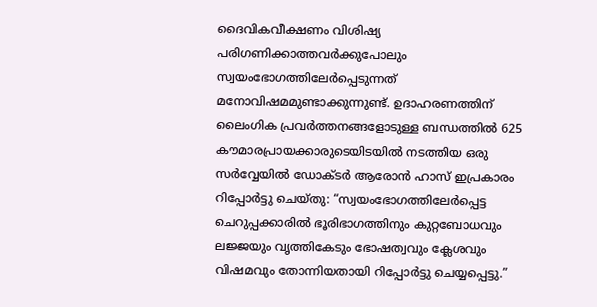ദൈവികവീക്ഷണം വിശിഷ്യ പരിഗണിക്കാത്തവർക്കുപോലും സ്വയംഭോഗത്തിലേർപ്പെടുന്നത്‌ മനോവിഷമമുണ്ടാക്കുന്നുണ്ട്‌. ഉദാഹരണത്തിന്‌ ലൈംഗിക പ്രവർത്തനങ്ങളോടുള്ള ബന്ധത്തിൽ 625 കൗമാരപ്രായക്കാരുടെയിടയിൽ നടത്തിയ ഒരു സർവ്വേയിൽ ഡോക്ടർ ആരോൻ ഹാസ്‌ ഇപ്രകാരം റിപ്പോർട്ടു ചെയ്‌തു: “സ്വയംഭോഗത്തിലേർപ്പെട്ട ചെറുപ്പക്കാരിൽ ഭൂരിഭാഗത്തിനും കുറ്റബോധവും ലജ്ജയും വൃത്തികേടും ഭോഷത്വവും ക്ലേശവും വിഷമവും തോന്നിയതായി റിപ്പോർട്ടു ചെയ്യപ്പെട്ടു.”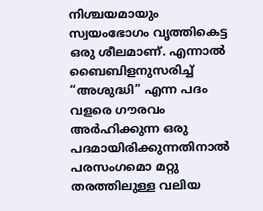നിശ്ചയമായും സ്വയംഭോഗം വൃത്തികെട്ട ഒരു ശീലമാണ്‌. എന്നാൽ ബൈബിളനുസരിച്ച്‌ “അശുദ്ധി” എന്ന പദം വളരെ ഗൗരവം അർഹിക്കുന്ന ഒരു പദമായിരിക്കുന്നതിനാൽ പരസംഗമൊ മറ്റു തരത്തിലുള്ള വലിയ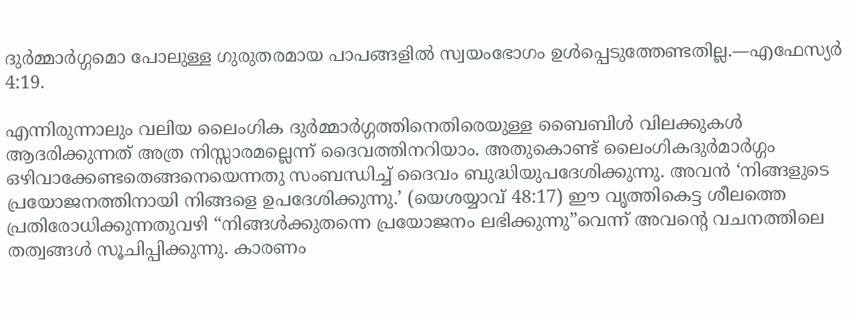ദുർമ്മാർഗ്ഗമൊ പോലുള്ള ഗുരുതരമായ പാപങ്ങളിൽ സ്വയംഭോഗം ഉൾപ്പെടുത്തേണ്ടതില്ല.—എഫേസ്യർ 4:19.

എന്നിരുന്നാലും വലിയ ലൈംഗിക ദുർമ്മാർഗ്ഗത്തിനെതിരെയുള്ള ബൈബിൾ വിലക്കുകൾ ആദരിക്കുന്നത്‌ അത്ര നിസ്സാരമല്ലെന്ന്‌ ദൈവത്തിനറിയാം. അതുകൊണ്ട്‌ ലൈംഗികദുർമാർഗ്ഗം ഒഴിവാക്കേണ്ടതെങ്ങനെയെന്നതു സംബന്ധിച്ച്‌ ദൈവം ബുദ്ധിയുപദേശിക്കുന്നു. അവൻ ‘നിങ്ങളുടെ പ്രയോജനത്തിനായി നിങ്ങളെ ഉപദേശിക്കുന്നു.’ (യെശയ്യാവ്‌ 48:17) ഈ വൃത്തികെട്ട ശീലത്തെ പ്രതിരോധിക്കുന്നതുവഴി “നിങ്ങൾക്കുതന്നെ പ്രയോജനം ലഭിക്കുന്നു”വെന്ന്‌ അവന്റെ വചനത്തിലെ തത്വങ്ങൾ സൂചിപ്പിക്കുന്നു. കാരണം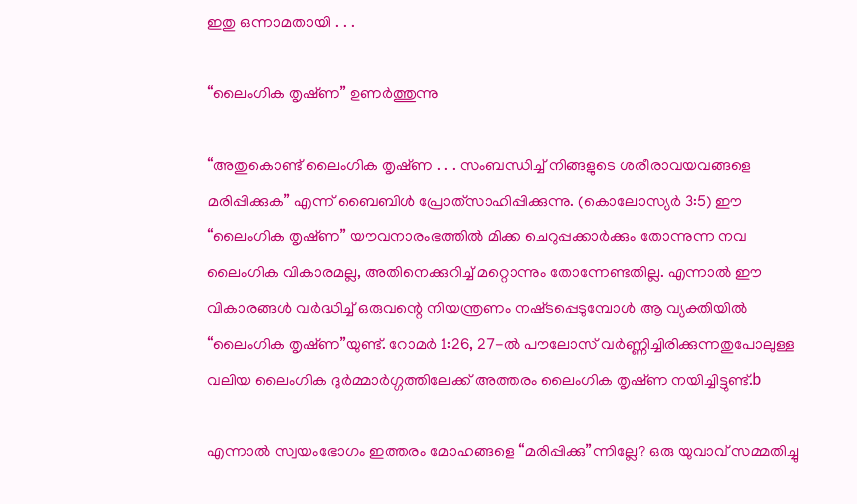ഇതു ഒന്നാമതായി . . .

“ലൈംഗിക തൃഷ്‌ണ” ഉണർത്തുന്നു

“അതുകൊണ്ട്‌ ലൈംഗിക തൃഷ്‌ണ . . . സംബന്ധിച്ച്‌ നിങ്ങളുടെ ശരീരാവയവങ്ങളെ മരിപ്പിക്കുക” എന്ന്‌ ബൈബിൾ പ്രോത്‌സാഹിപ്പിക്കുന്നു. (കൊലോസ്യർ 3:5) ഈ “ലൈംഗിക തൃഷ്‌ണ” യൗവനാരംഭത്തിൽ മിക്ക ചെറുപ്പക്കാർക്കും തോന്നുന്ന നവ ലൈംഗിക വികാരമല്ല, അതിനെക്കുറിച്ച്‌ മറ്റൊന്നും തോന്നേണ്ടതില്ല. എന്നാൽ ഈ വികാരങ്ങൾ വർദ്ധിച്ച്‌ ഒരുവന്റെ നിയന്ത്രണം നഷ്‌ടപ്പെടുമ്പോൾ ആ വ്യക്തിയിൽ “ലൈംഗിക തൃഷ്‌ണ”യുണ്ട്‌. റോമർ 1:26, 27-ൽ പൗലോസ്‌ വർണ്ണിച്ചിരിക്കുന്നതുപോലുള്ള വലിയ ലൈംഗിക ദുർമ്മാർഗ്ഗത്തിലേക്ക്‌ അത്തരം ലൈംഗിക തൃഷ്‌ണ നയിച്ചിട്ടുണ്ട്‌.b

എന്നാൽ സ്വയംഭോഗം ഇത്തരം മോഹങ്ങളെ “മരിപ്പിക്കു”ന്നില്ലേ? ഒരു യുവാവ്‌ സമ്മതിച്ചു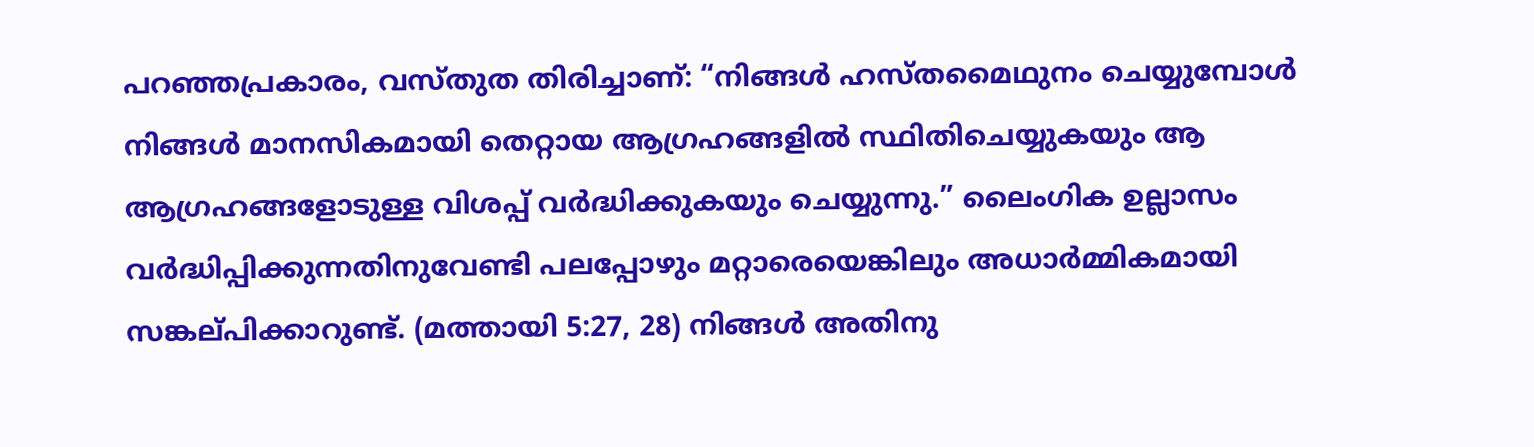പറഞ്ഞപ്രകാരം, വസ്‌തുത തിരിച്ചാണ്‌: “നിങ്ങൾ ഹസ്‌തമൈഥുനം ചെയ്യുമ്പോൾ നിങ്ങൾ മാനസികമായി തെറ്റായ ആഗ്രഹങ്ങളിൽ സ്ഥിതിചെയ്യുകയും ആ ആഗ്രഹങ്ങളോടുള്ള വിശപ്പ്‌ വർദ്ധിക്കുകയും ചെയ്യുന്നു.” ലൈംഗിക ഉല്ലാസം വർദ്ധിപ്പിക്കുന്നതിനുവേണ്ടി പലപ്പോഴും മറ്റാരെയെങ്കിലും അധാർമ്മികമായി സങ്കല്‌പിക്കാറുണ്ട്‌. (മത്തായി 5:27, 28) നിങ്ങൾ അതിനു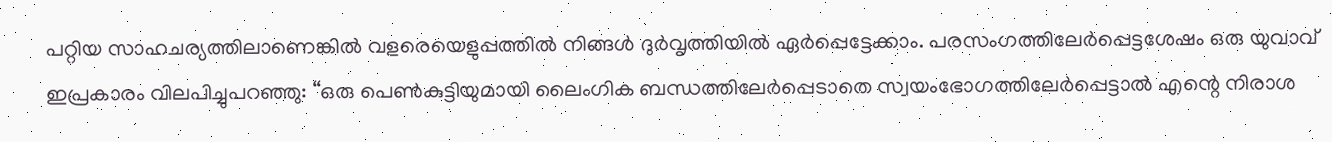പറ്റിയ സാഹചര്യത്തിലാണെങ്കിൽ വളരെയെളുപ്പത്തിൽ നിങ്ങൾ ദുർവൃത്തിയിൽ ഏർപ്പെട്ടേക്കാം. പരസംഗത്തിലേർപ്പെട്ടശേഷം ഒരു യുവാവ്‌ ഇപ്രകാരം വിലപിച്ചുപറഞ്ഞു: “ഒരു പെൺകുട്ടിയുമായി ലൈംഗിക ബന്ധത്തിലേർപ്പെടാതെ സ്വയംഭോഗത്തിലേർപ്പെട്ടാൽ എന്റെ നിരാശ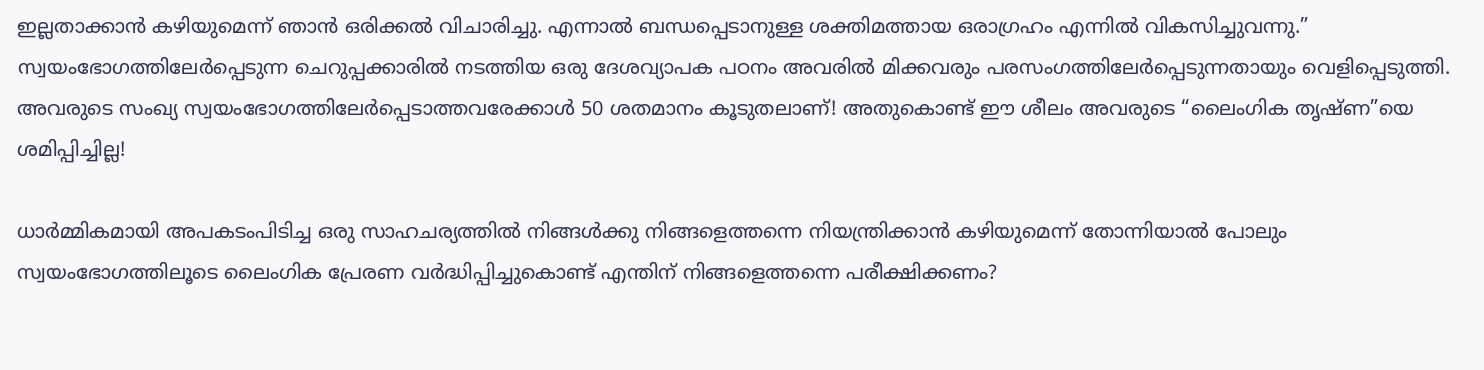ഇല്ലതാക്കാൻ കഴിയുമെന്ന്‌ ഞാൻ ഒരിക്കൽ വിചാരിച്ചു. എന്നാൽ ബന്ധപ്പെടാനുള്ള ശക്തിമത്തായ ഒരാഗ്രഹം എന്നിൽ വികസിച്ചുവന്നു.” സ്വയംഭോഗത്തിലേർപ്പെടുന്ന ചെറുപ്പക്കാരിൽ നടത്തിയ ഒരു ദേശവ്യാപക പഠനം അവരിൽ മിക്കവരും പരസംഗത്തിലേർപ്പെടുന്നതായും വെളിപ്പെടുത്തി. അവരുടെ സംഖ്യ സ്വയംഭോഗത്തിലേർപ്പെടാത്തവരേക്കാൾ 50 ശതമാനം കൂടുതലാണ്‌! അതുകൊണ്ട്‌ ഈ ശീലം അവരുടെ “ലൈംഗിക തൃഷ്‌ണ”യെ ശമിപ്പിച്ചില്ല!

ധാർമ്മികമായി അപകടംപിടിച്ച ഒരു സാഹചര്യത്തിൽ നിങ്ങൾക്കു നിങ്ങളെത്തന്നെ നിയന്ത്രിക്കാൻ കഴിയുമെന്ന്‌ തോന്നിയാൽ പോലും സ്വയംഭോഗത്തിലൂടെ ലൈംഗിക പ്രേരണ വർദ്ധിപ്പിച്ചുകൊണ്ട്‌ എന്തിന്‌ നിങ്ങളെത്തന്നെ പരീക്ഷിക്കണം?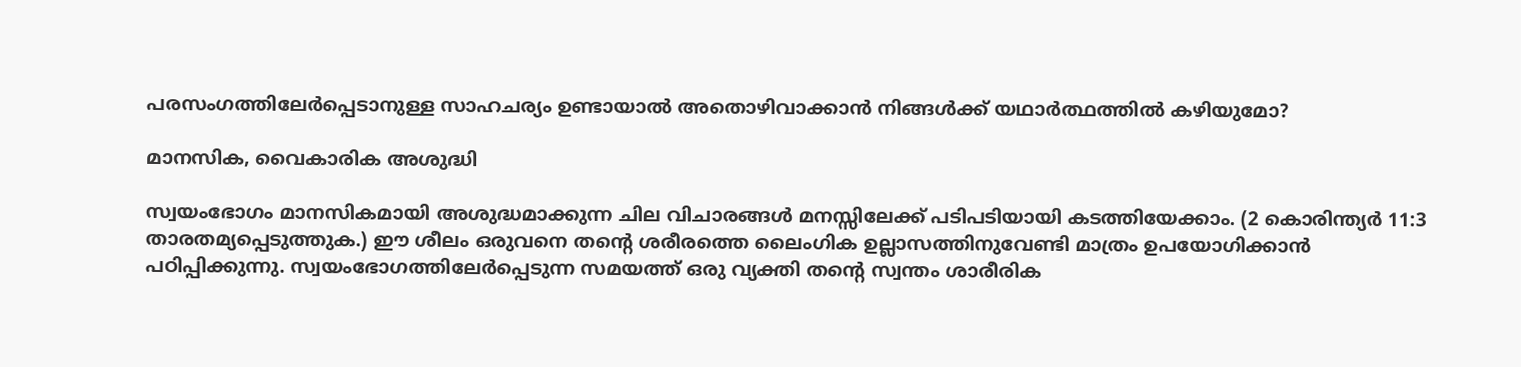പരസംഗത്തിലേർപ്പെടാനുള്ള സാഹചര്യം ഉണ്ടായാൽ അതൊഴിവാക്കാൻ നിങ്ങൾക്ക്‌ യഥാർത്ഥത്തിൽ കഴിയുമോ?

മാനസിക, വൈകാരിക അശുദ്ധി

സ്വയംഭോഗം മാനസികമായി അശുദ്ധമാക്കുന്ന ചില വിചാരങ്ങൾ മനസ്സിലേക്ക്‌ പടിപടിയായി കടത്തിയേക്കാം. (2 കൊരിന്ത്യർ 11:3 താരതമ്യപ്പെടുത്തുക.) ഈ ശീലം ഒരുവനെ തന്റെ ശരീരത്തെ ലൈംഗിക ഉല്ലാസത്തിനുവേണ്ടി മാത്രം ഉപയോഗിക്കാൻ പഠിപ്പിക്കുന്നു. സ്വയംഭോഗത്തിലേർപ്പെടുന്ന സമയത്ത്‌ ഒരു വ്യക്തി തന്റെ സ്വന്തം ശാരീരിക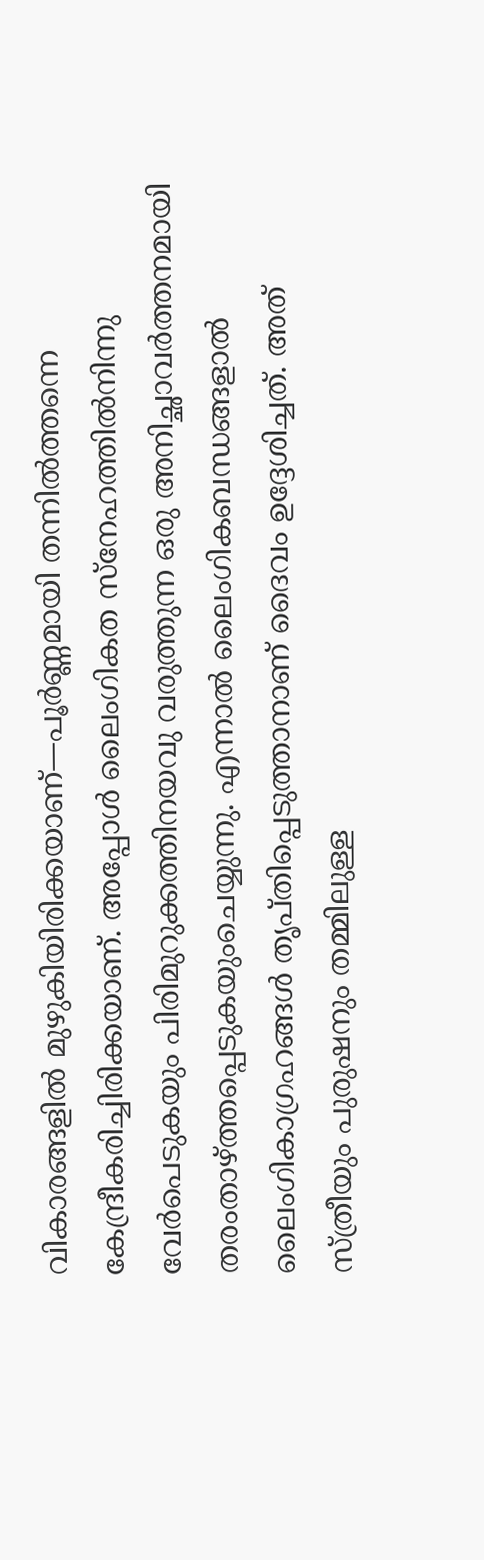വികാരങ്ങളിൽ മുഴുകിയിരിക്കയാണ്‌—പൂർണ്ണമായി തന്നിൽത്തന്നെ കേന്ദ്രീകരിച്ചിരിക്കയാണ്‌. അപ്പോൾ ലൈംഗികത സ്‌നേഹത്തിൽനിന്നു വേർപെടുകയും പിരിമുറുക്കത്തിനയവു വരുത്തുന്ന ഒരു അനിച്ഛാവർത്തനമായി തരംതാഴ്‌ത്തപ്പെടുകയുംചെയ്യുന്നു. എന്നാൽ ലൈംഗികബന്ധങ്ങളാൽ ലൈംഗികാഗ്രഹങ്ങൾ തൃപ്‌തിപ്പെടുത്താനാണ്‌ ദൈവം ഉദ്ദേശിച്ചത്‌. അത്‌ സ്‌ത്രീയും പുരുഷനും തമ്മിലുള്ള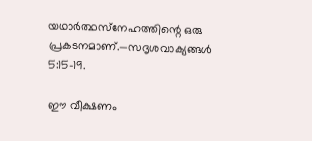യഥാർത്ഥസ്‌നേഹത്തിന്റെ ഒരു പ്രകടനമാണ്‌.—സദൃശവാക്യങ്ങൾ 5:15-19.

ഈ വീക്ഷണം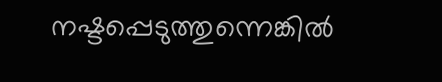നഷ്ടപ്പെടുത്തുന്നെങ്കിൽ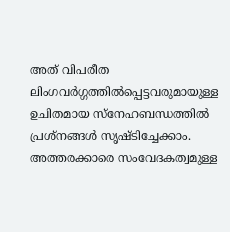അത്‌ വിപരീത ലിംഗവർഗ്ഗത്തിൽപ്പെട്ടവരുമായുള്ള ഉചിതമായ സ്‌നേഹബന്ധത്തിൽ പ്രശ്‌നങ്ങൾ സൃഷ്ടിച്ചേക്കാം. അത്തരക്കാരെ സംവേദകത്വമുള്ള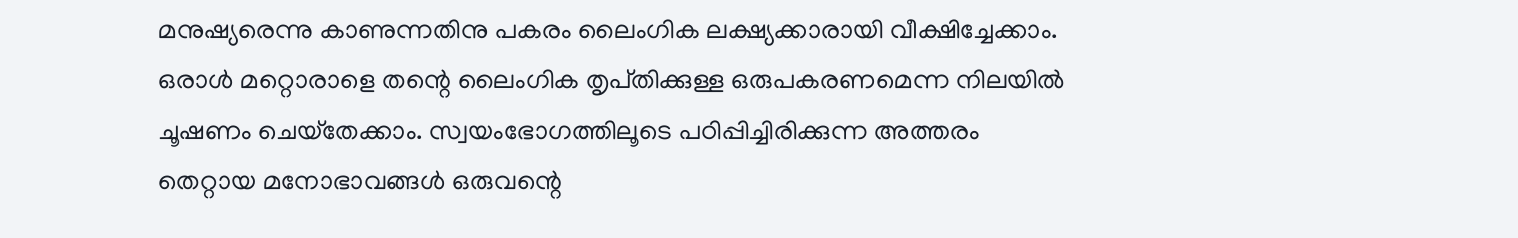മനുഷ്യരെന്നു കാണുന്നതിനു പകരം ലൈംഗിക ലക്ഷ്യക്കാരായി വീക്ഷിച്ചേക്കാം. ഒരാൾ മറ്റൊരാളെ തന്റെ ലൈംഗിക തൃപ്‌തിക്കുള്ള ഒരുപകരണമെന്ന നിലയിൽ ചൂഷണം ചെയ്‌തേക്കാം. സ്വയംഭോഗത്തിലൂടെ പഠിപ്പിച്ചിരിക്കുന്ന അത്തരം തെറ്റായ മനോഭാവങ്ങൾ ഒരുവന്റെ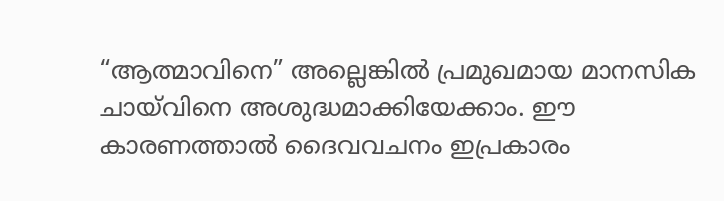“ആത്മാവിനെ” അല്ലെങ്കിൽ പ്രമുഖമായ മാനസിക ചായ്‌വിനെ അശുദ്ധമാക്കിയേക്കാം. ഈ കാരണത്താൽ ദൈവവചനം ഇപ്രകാരം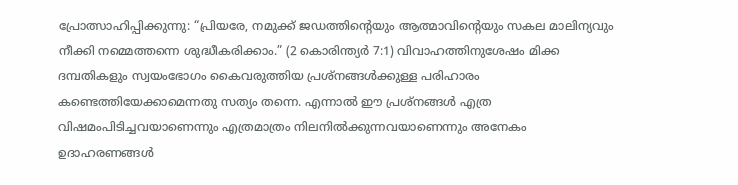പ്രോത്സാഹിപ്പിക്കുന്നു: “പ്രിയരേ, നമുക്ക്‌ ജഡത്തിന്റെയും ആത്മാവിന്റെയും സകല മാലിന്യവും നീക്കി നമ്മെത്തന്നെ ശുദ്ധീകരിക്കാം.” (2 കൊരിന്ത്യർ 7:1) വിവാഹത്തിനുശേഷം മിക്ക ദമ്പതികളും സ്വയംഭോഗം കൈവരുത്തിയ പ്രശ്‌നങ്ങൾക്കുള്ള പരിഹാരം കണ്ടെത്തിയേക്കാമെന്നതു സത്യം തന്നെ. എന്നാൽ ഈ പ്രശ്‌നങ്ങൾ എത്ര വിഷമംപിടിച്ചവയാണെന്നും എത്രമാത്രം നിലനിൽക്കുന്നവയാണെന്നും അനേകം ഉദാഹരണങ്ങൾ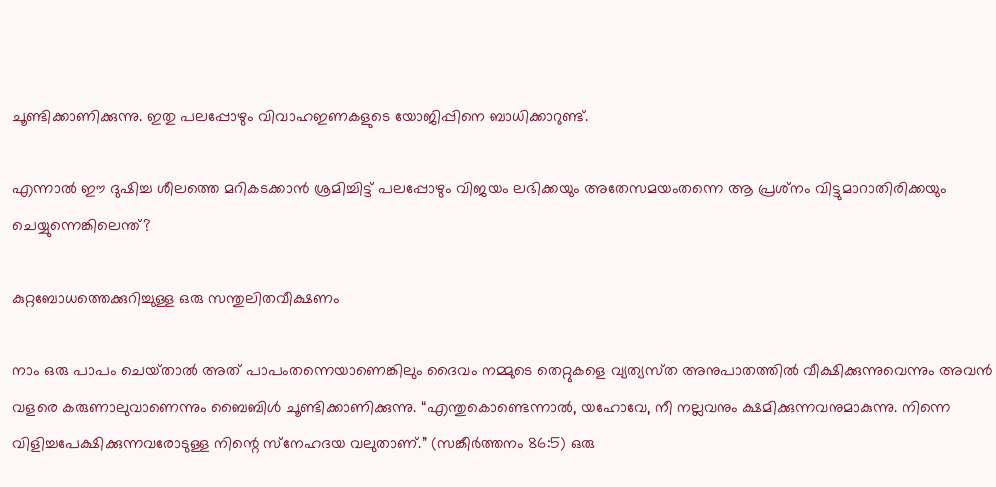ചൂണ്ടിക്കാണിക്കുന്നു. ഇതു പലപ്പോഴും വിവാഹഇണകളുടെ യോജിപ്പിനെ ബാധിക്കാറുണ്ട്‌.

എന്നാൽ ഈ ദുഷിച്ച ശീലത്തെ മറികടക്കാൻ ശ്രമിച്ചിട്ട്‌ പലപ്പോഴും വിജയം ലഭിക്കയും അതേസമയംതന്നെ ആ പ്രശ്‌നം വിട്ടുമാറാതിരിക്കയും ചെയ്യുന്നെങ്കിലെന്ത്‌?

കുറ്റബോധത്തെക്കുറിച്ചുള്ള ഒരു സന്തുലിതവീക്ഷണം

നാം ഒരു പാപം ചെയ്‌താൽ അത്‌ പാപംതന്നെയാണെങ്കിലും ദൈവം നമ്മുടെ തെറ്റുകളെ വ്യത്യസ്‌ത അനുപാതത്തിൽ വീക്ഷിക്കുന്നുവെന്നും അവൻ വളരെ കരുണാലുവാണെന്നും ബൈബിൾ ചൂണ്ടിക്കാണിക്കുന്നു. “എന്തുകൊണ്ടെന്നാൽ, യഹോവേ, നീ നല്ലവനും ക്ഷമിക്കുന്നവനുമാകുന്നു. നിന്നെ വിളിച്ചപേക്ഷിക്കുന്നവരോടുള്ള നിന്റെ സ്‌നേഹദയ വലുതാണ്‌.” (സങ്കീർത്തനം 86:5) ഒരു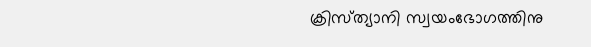ക്രിസ്‌ത്യാനി സ്വയംഭോഗത്തിനു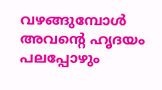വഴങ്ങുമ്പോൾ അവന്റെ ഹൃദയം പലപ്പോഴും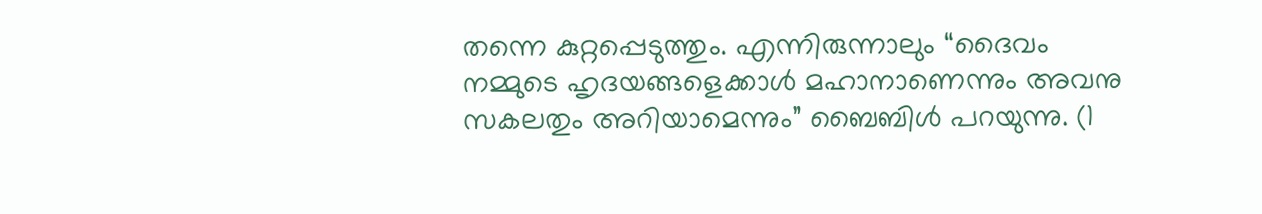തന്നെ കുറ്റപ്പെടുത്തും. എന്നിരുന്നാലും “ദൈവം നമ്മുടെ ഹൃദയങ്ങളെക്കാൾ മഹാനാണെന്നും അവനു സകലതും അറിയാമെന്നും” ബൈബിൾ പറയുന്നു. (1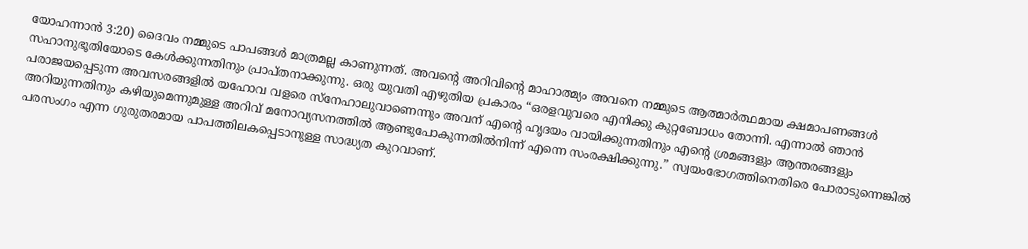യോഹന്നാൻ 3:20) ദൈവം നമ്മുടെ പാപങ്ങൾ മാത്രമല്ല കാണുന്നത്‌. അവന്റെ അറിവിന്റെ മാഹാത്മ്യം അവനെ നമ്മുടെ ആത്മാർത്ഥമായ ക്ഷമാപണങ്ങൾ സഹാനുഭൂതിയോടെ കേൾക്കുന്നതിനും പ്രാപ്‌തനാക്കുന്നു. ഒരു യുവതി എഴുതിയ പ്രകാരം “ഒരളവുവരെ എനിക്കു കുറ്റബോധം തോന്നി. എന്നാൽ ഞാൻ പരാജയപ്പെടുന്ന അവസരങ്ങളിൽ യഹോവ വളരെ സ്‌നേഹാലുവാണെന്നും അവന്‌ എന്റെ ഹൃദയം വായിക്കുന്നതിനും എന്റെ ശ്രമങ്ങളും ആന്തരങ്ങളും അറിയുന്നതിനും കഴിയുമെന്നുമുള്ള അറിവ്‌ മനോവ്യസനത്തിൽ ആണ്ടുപോകുന്നതിൽനിന്ന്‌ എന്നെ സംരക്ഷിക്കുന്നു.” സ്വയംഭോഗത്തിനെതിരെ പോരാടുന്നെങ്കിൽ പരസംഗം എന്ന ഗുരുതരമായ പാപത്തിലകപ്പെടാനുള്ള സാദ്ധ്യത കുറവാണ്‌.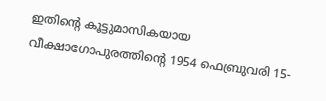ഇതിന്റെ കൂട്ടുമാസികയായ വീക്ഷാഗോപുരത്തിന്റെ 1954 ഫെബ്രുവരി 15-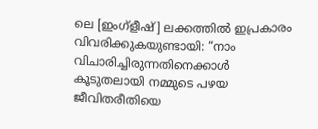ലെ [ഇംഗ്‌ളീഷ്‌] ലക്കത്തിൽ ഇപ്രകാരം വിവരിക്കുകയുണ്ടായി: “നാം വിചാരിച്ചിരുന്നതിനെക്കാൾ കൂടുതലായി നമ്മുടെ പഴയ ജീവിതരീതിയെ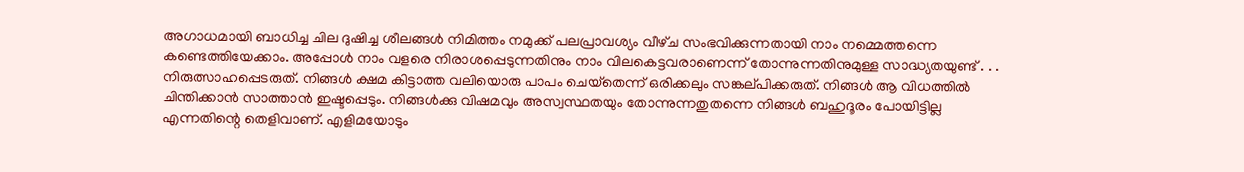അഗാധമായി ബാധിച്ച ചില ദുഷിച്ച ശീലങ്ങൾ നിമിത്തം നമുക്ക്‌ പലപ്രാവശ്യം വീഴ്‌ച സംഭവിക്കുന്നതായി നാം നമ്മെത്തന്നെ കണ്ടെത്തിയേക്കാം. അപ്പോൾ നാം വളരെ നിരാശപ്പെടുന്നതിനും നാം വിലകെട്ടവരാണെന്ന്‌ തോന്നുന്നതിനുമുള്ള സാദ്ധ്യതയുണ്ട്‌ . . . നിരുത്സാഹപ്പെടരുത്‌. നിങ്ങൾ ക്ഷമ കിട്ടാത്ത വലിയൊരു പാപം ചെയ്‌തെന്ന്‌ ഒരിക്കലും സങ്കല്‌പിക്കരുത്‌. നിങ്ങൾ ആ വിധത്തിൽ ചിന്തിക്കാൻ സാത്താൻ ഇഷ്ടപ്പെടും. നിങ്ങൾക്കു വിഷമവും അസ്വസ്ഥതയും തോന്നുന്നതുതന്നെ നിങ്ങൾ ബഹുദൂരം പോയിട്ടില്ല എന്നതിന്റെ തെളിവാണ്‌. എളിമയോടും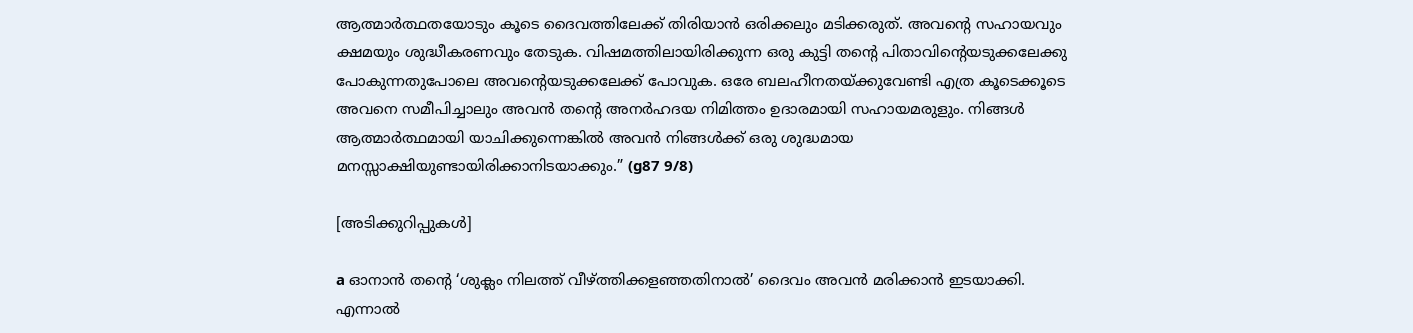ആത്മാർത്ഥതയോടും കൂടെ ദൈവത്തിലേക്ക്‌ തിരിയാൻ ഒരിക്കലും മടിക്കരുത്‌. അവന്റെ സഹായവും ക്ഷമയും ശുദ്ധീകരണവും തേടുക. വിഷമത്തിലായിരിക്കുന്ന ഒരു കുട്ടി തന്റെ പിതാവിന്റെയടുക്കലേക്കു പോകുന്നതുപോലെ അവന്റെയടുക്കലേക്ക്‌ പോവുക. ഒരേ ബലഹീനതയ്‌ക്കുവേണ്ടി എത്ര കൂടെക്കൂടെ അവനെ സമീപിച്ചാലും അവൻ തന്റെ അനർഹദയ നിമിത്തം ഉദാരമായി സഹായമരുളും. നിങ്ങൾ ആത്മാർത്ഥമായി യാചിക്കുന്നെങ്കിൽ അവൻ നിങ്ങൾക്ക്‌ ഒരു ശുദ്ധമായ മനസ്സാക്ഷിയുണ്ടായിരിക്കാനിടയാക്കും.” (g87 9/8)

[അടിക്കുറിപ്പുകൾ]

a ഓനാൻ തന്റെ ‘ശുക്ലം നിലത്ത്‌ വീഴ്‌ത്തിക്കളഞ്ഞതിനാൽ’ ദൈവം അവൻ മരിക്കാൻ ഇടയാക്കി. എന്നാൽ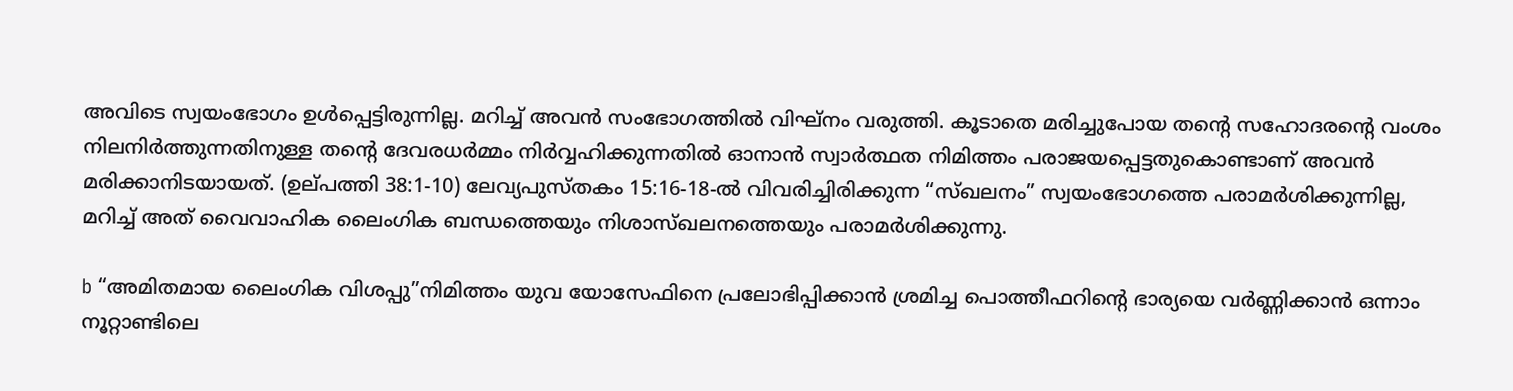അവിടെ സ്വയംഭോഗം ഉൾപ്പെട്ടിരുന്നില്ല. മറിച്ച്‌ അവൻ സംഭോഗത്തിൽ വിഘ്‌നം വരുത്തി. കൂടാതെ മരിച്ചുപോയ തന്റെ സഹോദരന്റെ വംശം നിലനിർത്തുന്നതിനുള്ള തന്റെ ദേവരധർമ്മം നിർവ്വഹിക്കുന്നതിൽ ഓനാൻ സ്വാർത്ഥത നിമിത്തം പരാജയപ്പെട്ടതുകൊണ്ടാണ്‌ അവൻ മരിക്കാനിടയായത്‌. (ഉല്‌പത്തി 38:1-10) ലേവ്യപുസ്‌തകം 15:16-18-ൽ വിവരിച്ചിരിക്കുന്ന “സ്‌ഖലനം” സ്വയംഭോഗത്തെ പരാമർശിക്കുന്നില്ല, മറിച്ച്‌ അത്‌ വൈവാഹിക ലൈംഗിക ബന്ധത്തെയും നിശാസ്‌ഖലനത്തെയും പരാമർശിക്കുന്നു.

b “അമിതമായ ലൈംഗിക വിശപ്പു”നിമിത്തം യുവ യോസേഫിനെ പ്രലോഭിപ്പിക്കാൻ ശ്രമിച്ച പൊത്തീഫറിന്റെ ഭാര്യയെ വർണ്ണിക്കാൻ ഒന്നാം നൂറ്റാണ്ടിലെ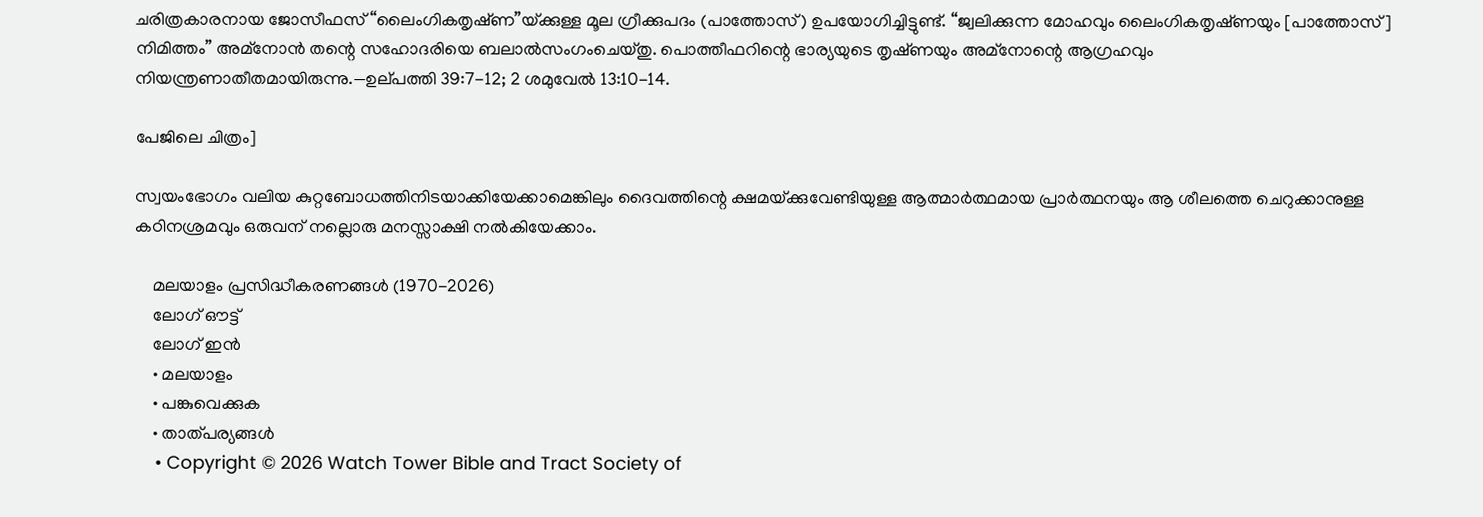ചരിത്രകാരനായ ജോസീഫസ്‌ “ലൈംഗികതൃഷ്‌ണ”യ്‌ക്കുള്ള മൂല ഗ്രീക്കുപദം (പാത്തോസ്‌) ഉപയോഗിച്ചിട്ടുണ്ട്‌. “ജ്വലിക്കുന്ന മോഹവും ലൈംഗികതൃഷ്‌ണയും [പാത്തോസ്‌] നിമിത്തം” അമ്‌നോൻ തന്റെ സഹോദരിയെ ബലാൽസംഗംചെയ്‌തു. പൊത്തീഫറിന്റെ ഭാര്യയുടെ തൃഷ്‌ണയും അമ്‌നോന്റെ ആഗ്രഹവും നിയന്ത്രണാതീതമായിരുന്നു.—ഉല്‌പത്തി 39:7-12; 2 ശമുവേൽ 13:10-14.

പേജിലെ ചിത്രം]

സ്വയംഭോഗം വലിയ കുറ്റബോധത്തിനിടയാക്കിയേക്കാമെങ്കിലും ദൈവത്തിന്റെ ക്ഷമയ്‌ക്കുവേണ്ടിയുള്ള ആത്മാർത്ഥമായ പ്രാർത്ഥനയും ആ ശീലത്തെ ചെറുക്കാനുള്ള കഠിനശ്രമവും ഒരുവന്‌ നല്ലൊരു മനസ്സാക്ഷി നൽകിയേക്കാം.

    മലയാളം പ്രസിദ്ധീകരണങ്ങൾ (1970-2026)
    ലോഗ് ഔട്ട്
    ലോഗ് ഇൻ
    • മലയാളം
    • പങ്കുവെക്കുക
    • താത്പര്യങ്ങൾ
    • Copyright © 2026 Watch Tower Bible and Tract Society of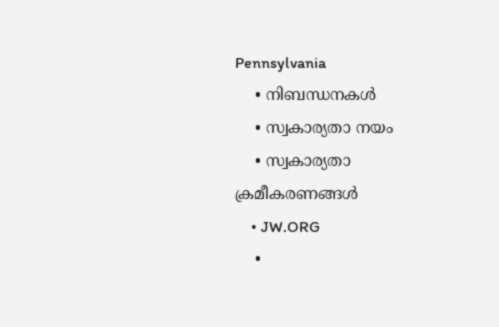Pennsylvania
    • നിബന്ധനകള്‍
    • സ്വകാര്യതാ നയം
    • സ്വകാര്യതാ ക്രമീകരണങ്ങൾ
    • JW.ORG
    •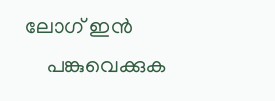ലോഗ് ഇൻ
    പങ്കുവെക്കുക